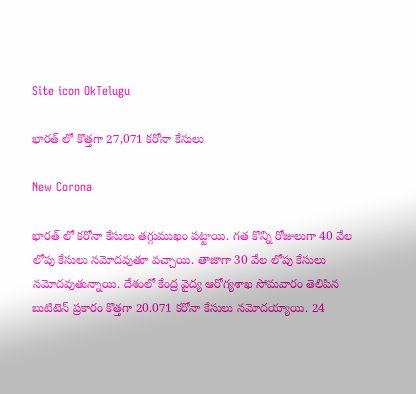Site icon OkTelugu

భారత్ లో కొత్తగా 27,071 కరోనా కేసులు

New Corona

భారత్ లో కరోనా కేసులు తగ్గుముఖం పట్టాయి. గత కొన్ని రోజులుగా 40 వేల లోపు కేసులు నమోదవుతూ వచ్చాయి. తాజాగా 30 వేల లోపు కేసులు నమోదవుతున్నాయి. దేశంలో కేంద్ర వైద్య ఆరోగ్యశాఖ సోమవారం తెలిపిన బుటిటెన్ ప్రకారం కొత్తగా 20.071 కరోనా కేసులు నమోదయ్యాయి. 24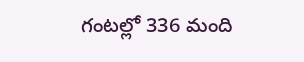గంటల్లో 336 మంది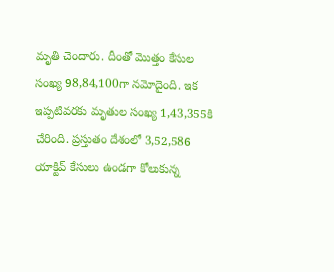మృతి చెందారు. దీంతో మొత్తం కేసుల సంఖ్య 98,84,100గా నమోదైంది. ఇక ఇప్పటివరకు మృతుల సంఖ్య 1,43,355కి చేరింది. ప్రస్తుతం దేశంలో 3,52,586 యాక్టివ్ కేసులు ఉండగా కోలుకున్న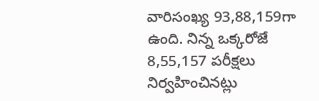వారిసంఖ్య 93,88,159గా ఉంది. నిన్న ఒక్కరోజే 8,55,157 పరీక్షలు నిర్వహించినట్లు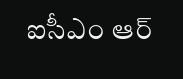ఐసీఎం ఆర్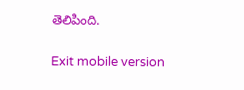తెలిపింది.

Exit mobile version